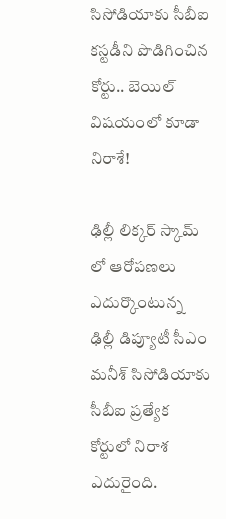సిసోడియాకు సీబీఐ కస్టడీని పొడిగించిన కోర్టు.. బెయిల్ విషయంలో కూడా నిరాశే!

ఢిల్లీ లిక్కర్ స్కామ్ లో ఆరోపణలు ఎదుర్కొంటున్న ఢిల్లీ డిప్యూటీ సీఎం మనీశ్ సిసోడియాకు సీబీఐ ప్రత్యేక కోర్టులో నిరాశ ఎదురైంది.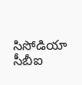సిసోడియా సీబీఐ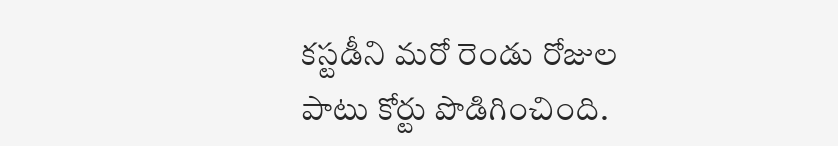కస్టడీని మరో రెండు రోజుల పాటు కోర్టు పొడిగించింది.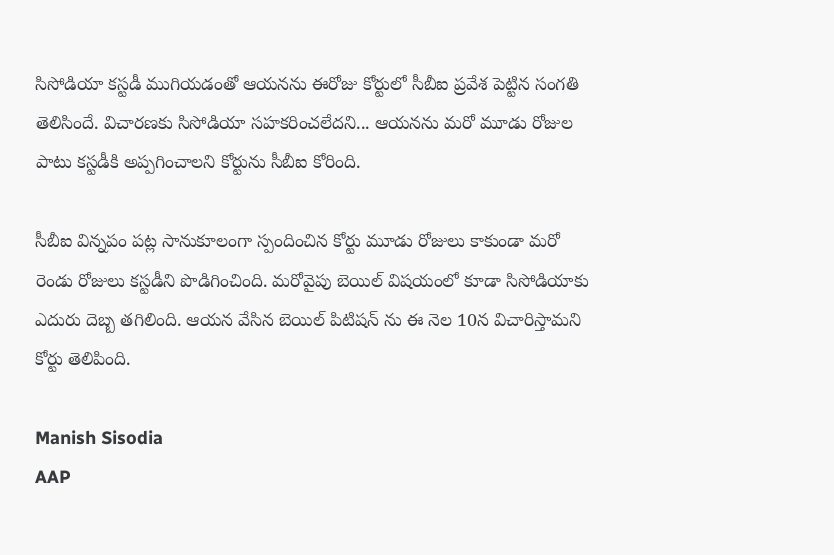సిసోడియా కస్టడీ ముగియడంతో ఆయనను ఈరోజు కోర్టులో సీబీఐ ప్రవేశ పెట్టిన సంగతి తెలిసిందే. విచారణకు సిసోడియా సహకరించలేదని... ఆయనను మరో మూడు రోజుల పాటు కస్టడీకి అప్పగించాలని కోర్టును సీబీఐ కోరింది.

సీబీఐ విన్నపం పట్ల సానుకూలంగా స్పందించిన కోర్టు మూడు రోజులు కాకుండా మరో రెండు రోజులు కస్టడీని పొడిగించింది. మరోవైపు బెయిల్ విషయంలో కూడా సిసోడియాకు ఎదురు దెబ్బ తగిలింది. ఆయన వేసిన బెయిల్ పిటిషన్ ను ఈ నెల 10న విచారిస్తామని కోర్టు తెలిపింది.

Manish Sisodia
AAP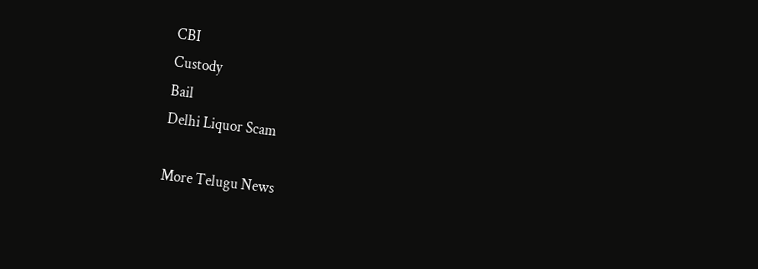CBI
Custody
Bail
Delhi Liquor Scam

More Telugu News